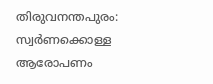തിരുവനന്തപുരം: സ്വർണക്കൊള്ള ആരോപണം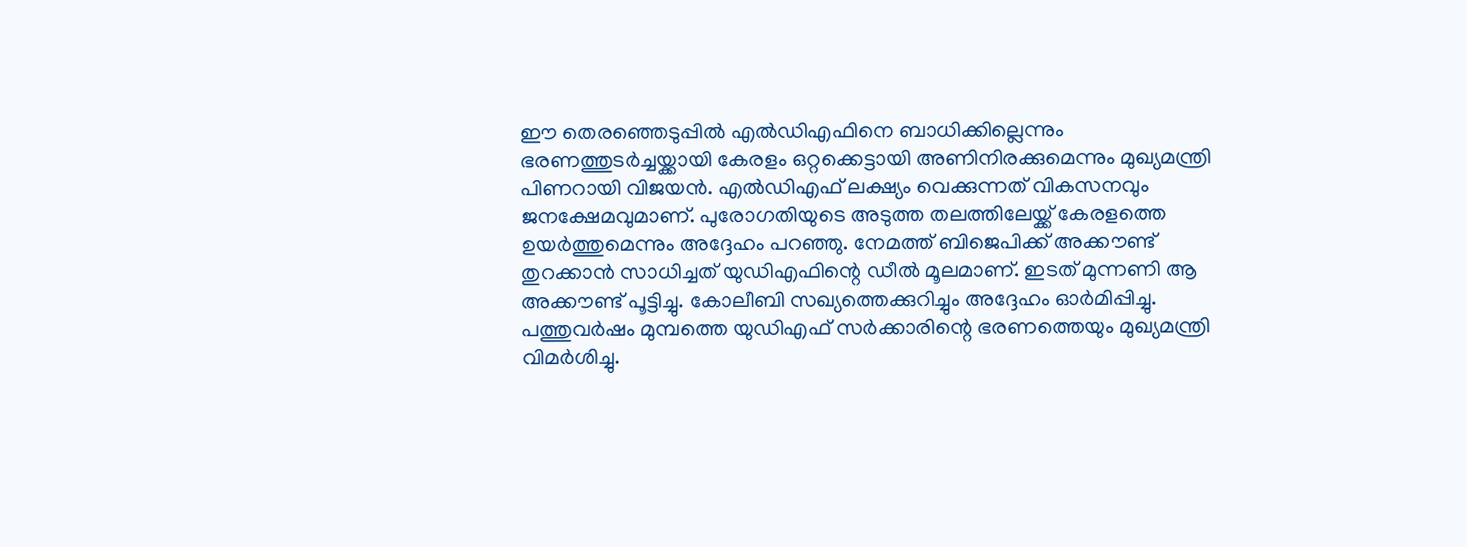ഈ തെരഞ്ഞെടുപ്പിൽ എൽഡിഎഫിനെ ബാധിക്കില്ലെന്നും ഭരണത്തുടർച്ചയ്ക്കായി കേരളം ഒറ്റക്കെട്ടായി അണിനിരക്കുമെന്നും മുഖ്യമന്ത്രി പിണറായി വിജയൻ. എൽഡിഎഫ് ലക്ഷ്യം വെക്കുന്നത് വികസനവും ജനക്ഷേമവുമാണ്. പുരോഗതിയുടെ അടുത്ത തലത്തിലേയ്ക്ക് കേരളത്തെ ഉയർത്തുമെന്നും അദ്ദേഹം പറഞ്ഞു. നേമത്ത് ബിജെപിക്ക് അക്കൗണ്ട് തുറക്കാൻ സാധിച്ചത് യുഡിഎഫിന്റെ ഡീൽ മൂലമാണ്. ഇടത് മുന്നണി ആ അക്കൗണ്ട് പൂട്ടിച്ചു. കോലീബി സഖ്യത്തെക്കുറിച്ചും അദ്ദേഹം ഓർമിപ്പിച്ചു.
പത്തുവർഷം മുമ്പത്തെ യുഡിഎഫ് സർക്കാരിന്റെ ഭരണത്തെയും മുഖ്യമന്ത്രി വിമർശിച്ചു.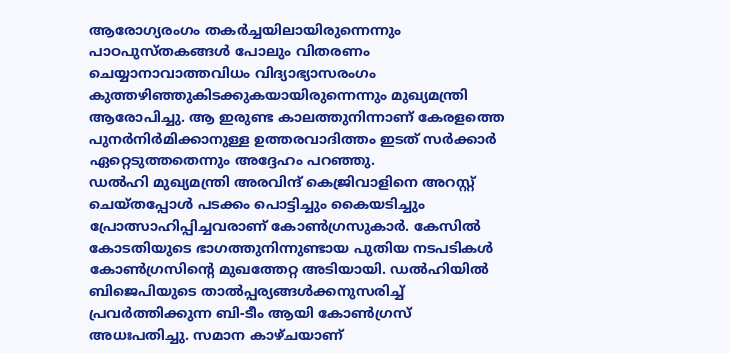ആരോഗ്യരംഗം തകർച്ചയിലായിരുന്നെന്നും പാഠപുസ്തകങ്ങൾ പോലും വിതരണം ചെയ്യാനാവാത്തവിധം വിദ്യാഭ്യാസരംഗം കുത്തഴിഞ്ഞുകിടക്കുകയായിരുന്നെന്നും മുഖ്യമന്ത്രി ആരോപിച്ചു. ആ ഇരുണ്ട കാലത്തുനിന്നാണ് കേരളത്തെ പുനർനിർമിക്കാനുള്ള ഉത്തരവാദിത്തം ഇടത് സർക്കാർ ഏറ്റെടുത്തതെന്നും അദ്ദേഹം പറഞ്ഞു.
ഡൽഹി മുഖ്യമന്ത്രി അരവിന്ദ് കെജ്രിവാളിനെ അറസ്റ്റ് ചെയ്തപ്പോൾ പടക്കം പൊട്ടിച്ചും കൈയടിച്ചും പ്രോത്സാഹിപ്പിച്ചവരാണ് കോൺഗ്രസുകാർ. കേസിൽ കോടതിയുടെ ഭാഗത്തുനിന്നുണ്ടായ പുതിയ നടപടികൾ കോൺഗ്രസിന്റെ മുഖത്തേറ്റ അടിയായി. ഡൽഹിയിൽ ബിജെപിയുടെ താൽപ്പര്യങ്ങൾക്കനുസരിച്ച് പ്രവർത്തിക്കുന്ന ബി-ടീം ആയി കോൺഗ്രസ് അധഃപതിച്ചു. സമാന കാഴ്ചയാണ്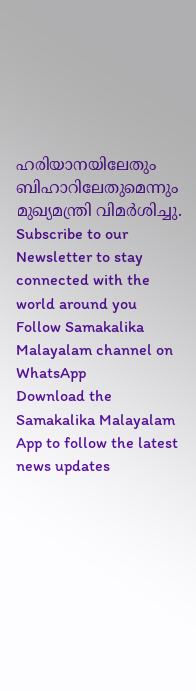ഹരിയാനയിലേതും ബിഹാറിലേതുമെന്നും മുഖ്യമന്ത്രി വിമർശിച്ചു.
Subscribe to our Newsletter to stay connected with the world around you
Follow Samakalika Malayalam channel on WhatsApp
Download the Samakalika Malayalam App to follow the latest news updates